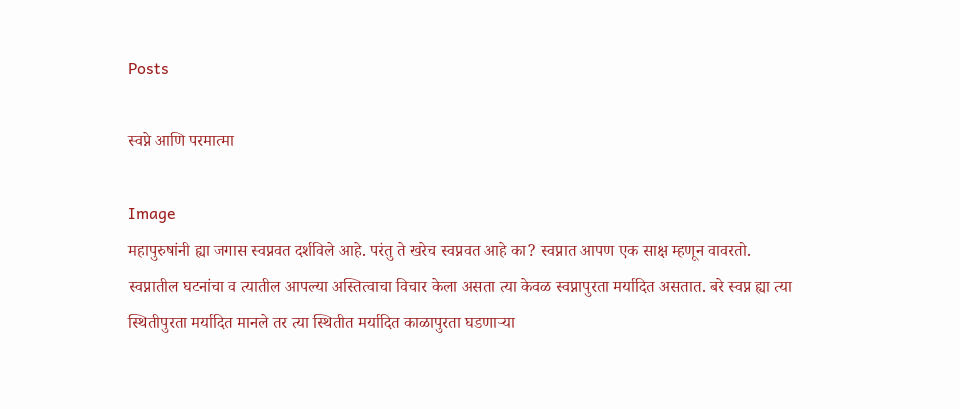Posts

स्वप्ने आणि परमात्मा

Image
महापुरुषांनी ह्या जगास स्वप्नवत दर्शविले आहे. परंतु ते खरेच स्वप्नवत आहे का? स्वप्नात आपण एक साक्ष म्हणून वावरतो. स्वप्नातील घटनांचा व त्यातील आपल्या अस्तित्वाचा विचार केला असता त्या केवळ स्वप्नापुरता मर्यादित असतात. बरे स्वप्न ह्या त्या स्थितीपुरता मर्यादित मानले तर त्या स्थितीत मर्यादित काळापुरता घडणाऱ्या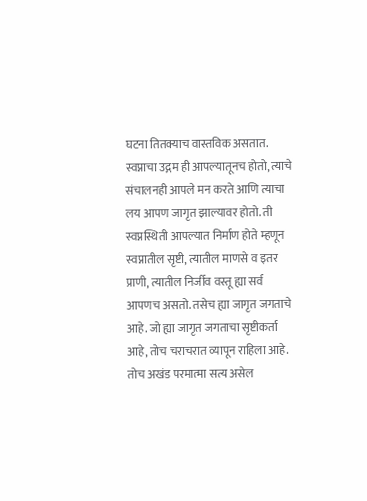घटना तितक्याच वास्तविक असतात.  स्वप्नाचा उद्गम ही आपल्यातूनच होतो, त्याचे संचालनही आपले मन करते आणि त्याचा लय आपण जागृत झाल्यावर होतो. ती स्वप्नस्थिती आपल्यात निर्माण होते म्हणून स्वप्नातील सृष्टी, त्यातील माणसे व इतर प्राणी, त्यातील निर्जीव वस्तू ह्या सर्व आपणच असतो. तसेच ह्या जागृत जगताचे आहे. जो ह्या जागृत जगताचा सृष्टीकर्ता आहे, तोच चराचरात व्यापून राहिला आहे. तोच अखंड परमात्मा सत्य असेल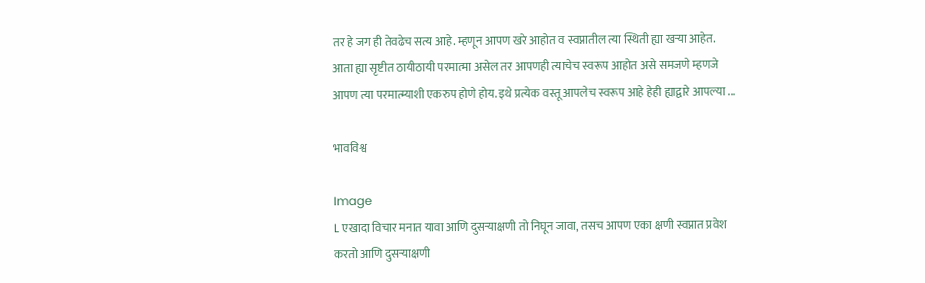तर हे जग ही तेवढेच सत्य आहे. म्हणून आपण खरे आहोत व स्वप्नातील त्या स्थिती ह्या खऱ्या आहेत.  आता ह्या सृष्टीत ठायीठायी परमात्मा असेल तर आपणही त्याचेच स्वरूप आहोत असे समजणे म्हणजे आपण त्या परमात्म्याशी एकरुप होणे होय. इथे प्रत्येक वस्तू आपलेच स्वरूप आहे हेही ह्याद्वारे आपल्या ...

भावविश्व

Image
L एखादा विचार मनात यावा आणि दुसऱ्याक्षणी तो निघून जावा, तसच आपण एका क्षणी स्वप्नात प्रवेश करतो आणि दुसऱ्याक्षणी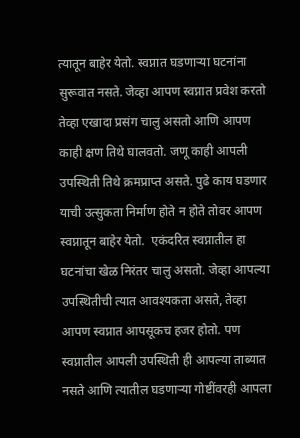त्यातून बाहेर येतो. स्वप्नात घडणाऱ्या घटनांना सुरूवात नसते. जेव्हा आपण स्वप्नात प्रवेश करतो तेव्हा एखादा प्रसंग चालु असतो आणि आपण काही क्षण तिथे घालवतो. जणू काही आपली उपस्थिती तिथे क्रमप्राप्त असते. पुढे काय घडणार याची उत्सुकता निर्माण होते न होते तोवर आपण स्वप्नातून बाहेर येतो.  एकंदरित स्वप्नातील हा घटनांचा खेळ निरंतर चालु असतो. जेव्हा आपल्या उपस्थितीची त्यात आवश्यकता असते, तेव्हा आपण स्वप्नात आपसूकच हजर होतो. पण स्वप्नातील आपली उपस्थिती ही आपल्या ताब्यात नसते आणि त्यातील घडणाऱ्या गोष्टींवरही आपला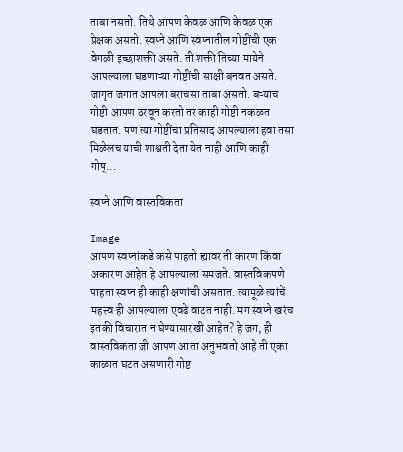ताबा नसतो. तिथे आपण केवळ आणि केवळ एक प्रेक्षक असतो. स्वप्ने आणि स्वप्नातील गोष्टींची एक वेगळी इच्छाशक्ती असते. ती शक्ती तिच्या मायेने आपल्याला घडणाऱ्या गोष्टींची साक्षी बनवत असते.  जागृत जगात आपला बराचसा ताबा असतो. बऱ्याच गोष्टी आपण ठरवून करतो तर काही गोष्टी नकळत घडतात. पण त्या गोष्टींचा प्रतिसाद आपल्याला हवा तसा मिळेलच याची शाश्वती देता येत नाही आणि काही गोष्...

स्वप्ने आणि वास्तविकता

Image
आपण स्वप्नांकडे कसे पाहतो ह्यावर ती कारण किंवा अकारण आहेत हे आपल्याला समजते. वास्तविकपणे पाहता स्वप्न ही काही क्षणांची असतात. त्यामूळे त्यांचें महत्त्व ही आपल्याला एवढे वाटत नाही. मग स्वप्ने खरंच इतकी विचारात न घेण्यासारखी आहेत? हे जग, ही वास्तविकता जी आपण आता अनुभवतो आहे ती एका काळात घटत असणारी गोष्ट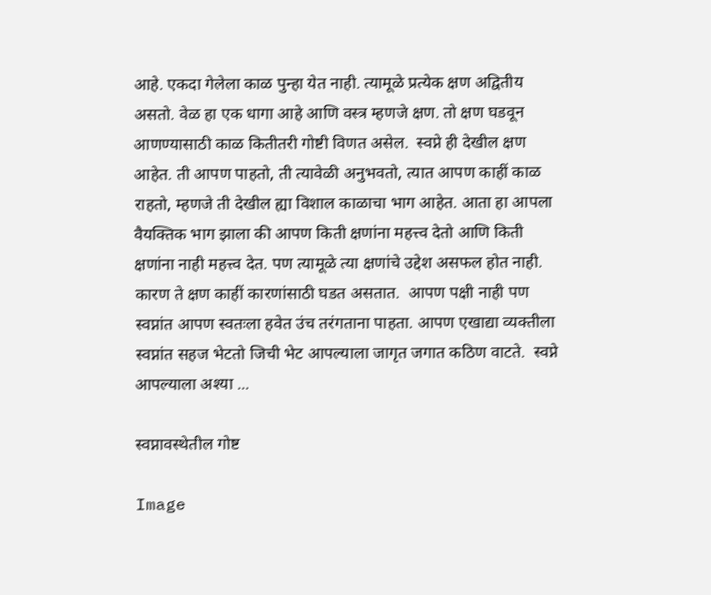आहे. एकदा गेलेला काळ पुन्हा येत नाही. त्यामूळे प्रत्येक क्षण अद्वितीय असतो. वेळ हा एक धागा आहे आणि वस्त्र म्हणजे क्षण. तो क्षण घडवून आणण्यासाठी काळ कितीतरी गोष्टी विणत असेल.  स्वप्ने ही देखील क्षण आहेत. ती आपण पाहतो, ती त्यावेळी अनुभवतो, त्यात आपण काहीं काळ राहतो, म्हणजे ती देखील ह्या विशाल काळाचा भाग आहेत. आता हा आपला वैयक्तिक भाग झाला की आपण किती क्षणांना महत्त्व देतो आणि किती क्षणांना नाही महत्त्व देत. पण त्यामूळे त्या क्षणांचे उद्देश असफल होत नाही. कारण ते क्षण काहीं कारणांसाठी घडत असतात.  आपण पक्षी नाही पण स्वप्नांत आपण स्वतःला हवेत उंच तरंगताना पाहता. आपण एखाद्या व्यक्तीला स्वप्नांत सहज भेटतो जिची भेट आपल्याला जागृत जगात कठिण वाटते.  स्वप्ने आपल्याला अश्या ...

स्वप्नावस्थेतील गोष्ट

Image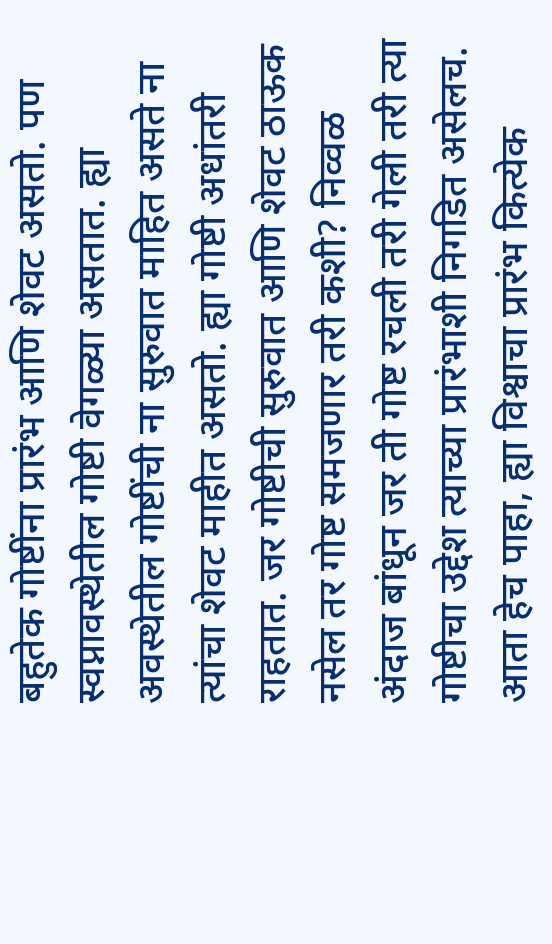बहुतेक गोष्टींना प्रारंभ आणि शेवट असतो. पण स्वप्नावस्थेतील गोष्टी वेगळ्या असतात. ह्या अवस्थेतील गोष्टींची ना सुरुवात माहित असते ना त्यांचा शेवट माहीत असतो. ह्या गोष्टी अधांतरी राहतात. जर गोष्टीची सुरुवात आणि शेवट ठाऊक नसेल तर गोष्ट समजणार तरी कशी? निव्वळ अंदाज बांधून जर ती गोष्ट रचली तरी गेली तरी त्या गोष्टीचा उद्देश त्याच्या प्रारंभाशी निगडित असेलच. आता हेच पाहा, ह्या विश्वाचा प्रारंभ कित्येक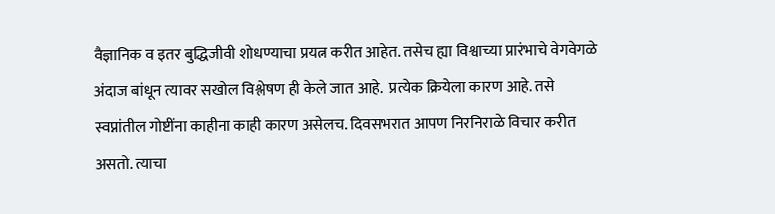वैज्ञानिक व इतर बुद्धिजीवी शोधण्याचा प्रयत्न करीत आहेत. तसेच ह्या विश्वाच्या प्रारंभाचे वेगवेगळे अंदाज बांधून त्यावर सखोल विश्लेषण ही केले जात आहे.  प्रत्येक क्रियेला कारण आहे. तसे स्वप्नांतील गोष्टींना काहीना काही कारण असेलच. दिवसभरात आपण निरनिराळे विचार करीत असतो. त्याचा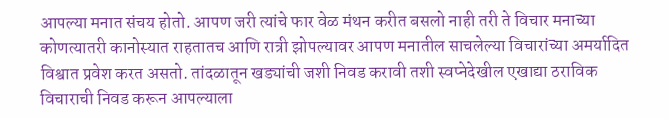आपल्या मनात संचय होतो. आपण जरी त्यांचे फार वेळ मंथन करीत बसलो नाही तरी ते विचार मनाच्या कोणत्यातरी कानोस्यात राहतातच आणि रात्री झोपल्यावर आपण मनातील साचलेल्या विचारांच्या अमर्यादित विश्वात प्रवेश करत असतो. तांदळातून खड्यांची जशी निवड करावी तशी स्वप्नेदेखील एखाद्या ठराविक विचाराची निवड करून आपल्याला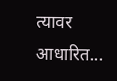त्यावर आधारित...